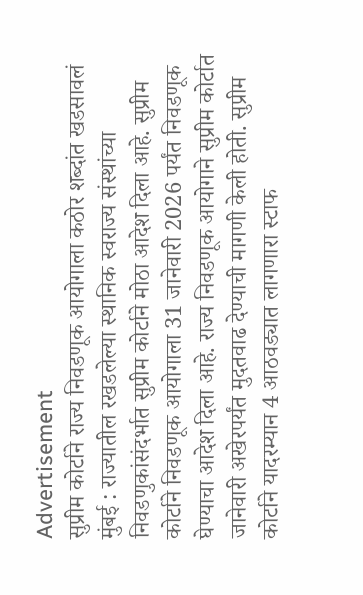Advertisement
सुप्रीम कोर्टाने राज्य निवडणूक आयोगाला कठोर शब्दांत खडसावलं
मुंबई : राज्यातील रखडलेल्या स्थानिक स्वराज्य संस्थांच्या निवडणुकांसंदर्भात सुप्रीम कोर्टाने मोठा आदेश दिला आहे. सुप्रीम कोर्टाने निवडणूक आयोगाला 31 जानेवारी 2026 पर्यंत निवडणूक घेण्याचा आदेश दिला आहे. राज्य निवडणूक आयोगाने सुप्रीम कोर्टात जानेवारी अखेरपर्यंत मुदतवाढ देण्याची मागणी केली होती. सुप्रीम कोर्टाने यादरम्यान 4 आठवड्यात लागणारा स्टाफ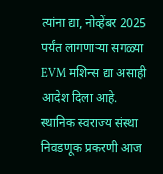त्यांना द्या, नोव्हेंबर 2025 पर्यंत लागणाऱ्या सगळ्या EVM मशिन्स द्या असाही आदेश दिला आहे. स्थानिक स्वराज्य संस्था निवडणूक प्रकरणी आज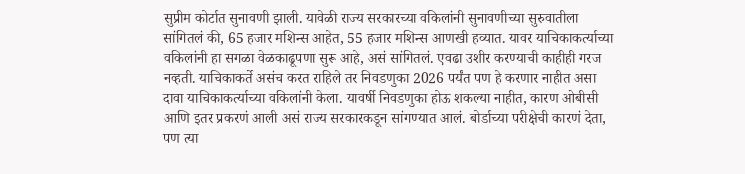सुप्रीम कोर्टात सुनावणी झाली. यावेळी राज्य सरकारच्या वकिलांनी सुनावणीच्या सुरुवातीला सांगितलं की, 65 हजार मशिन्स आहेत, 55 हजार मशिन्स आणखी हव्यात. यावर याचिकाकर्त्याच्या वकिलांनी हा सगळा वेळकाढूपणा सुरू आहे, असं सांगितलं. एवढा उशीर करण्याची काहीही गरज नव्हती. याचिकाकर्ते असंच करत राहिले तर निवडणुका 2026 पर्यंत पण हे करणार नाहीत असा दावा याचिकाकर्त्याच्या वकिलांनी केला. यावर्षी निवडणुका होऊ शकल्या नाहीत, कारण ओबीसी आणि इतर प्रकरणं आली असं राज्य सरकारकडून सांगण्यात आलं. बोर्डाच्या परीक्षेची कारणं देता, पण त्या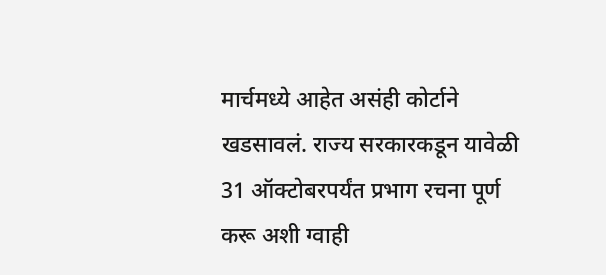मार्चमध्ये आहेत असंही कोर्टाने खडसावलं. राज्य सरकारकडून यावेळी 31 ऑक्टोबरपर्यंत प्रभाग रचना पूर्ण करू अशी ग्वाही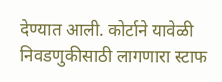देण्यात आली. कोर्टाने यावेळी निवडणुकीसाठी लागणारा स्टाफ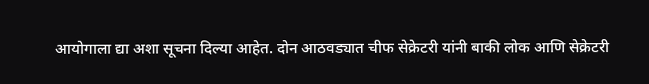आयोगाला द्या अशा सूचना दिल्या आहेत. दोन आठवड्यात चीफ सेक्रेटरी यांनी बाकी लोक आणि सेक्रेटरी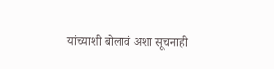यांच्याशी बोलावं अशा सूचनाही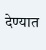देण्यात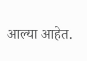आल्या आहेत.